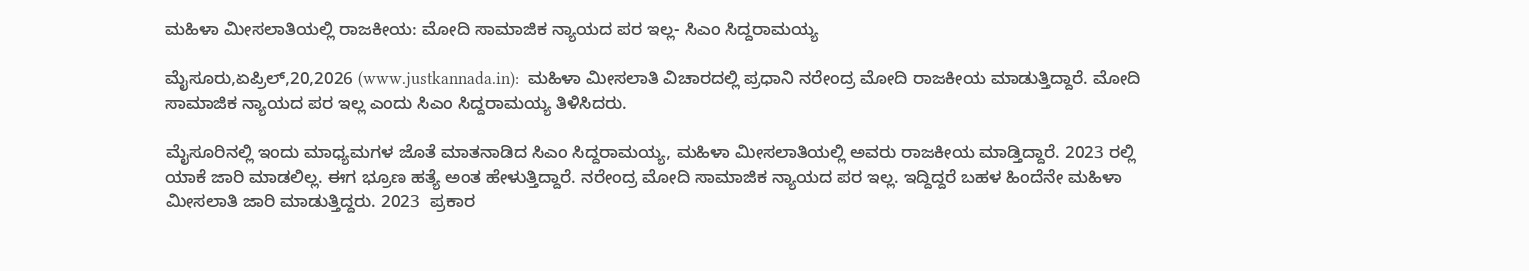ಮಹಿಳಾ ಮೀಸಲಾತಿಯಲ್ಲಿ ರಾಜಕೀಯ: ಮೋದಿ ಸಾಮಾಜಿಕ ನ್ಯಾಯದ ಪರ ಇಲ್ಲ- ಸಿಎಂ ಸಿದ್ದರಾಮಯ್ಯ

ಮೈಸೂರು,ಏಪ್ರಿಲ್,20,2026 (www.justkannada.in):  ಮಹಿಳಾ ಮೀಸಲಾತಿ ವಿಚಾರದಲ್ಲಿ ಪ್ರಧಾನಿ ನರೇಂದ್ರ ಮೋದಿ ರಾಜಕೀಯ ಮಾಡುತ್ತಿದ್ದಾರೆ. ಮೋದಿ ಸಾಮಾಜಿಕ ನ್ಯಾಯದ ಪರ ಇಲ್ಲ ಎಂದು ಸಿಎಂ ಸಿದ್ದರಾಮಯ್ಯ ತಿಳಿಸಿದರು.

ಮೈಸೂರಿನಲ್ಲಿ ಇಂದು ಮಾಧ್ಯಮಗಳ ಜೊತೆ ಮಾತನಾಡಿದ ಸಿಎಂ ಸಿದ್ದರಾಮಯ್ಯ, ಮಹಿಳಾ ಮೀಸಲಾತಿಯಲ್ಲಿ ಅವರು ರಾಜಕೀಯ ಮಾಡ್ತಿದ್ದಾರೆ. 2023 ರಲ್ಲಿ ಯಾಕೆ ಜಾರಿ ಮಾಡಲಿಲ್ಲ. ಈಗ ಭ್ರೂಣ ಹತ್ಯೆ ಅಂತ ಹೇಳುತ್ತಿದ್ದಾರೆ. ನರೇಂದ್ರ ಮೋದಿ ಸಾಮಾಜಿಕ ನ್ಯಾಯದ ಪರ ಇಲ್ಲ. ಇದ್ದಿದ್ದರೆ ಬಹಳ ಹಿಂದೆನೇ ಮಹಿಳಾ ಮೀಸಲಾತಿ ಜಾರಿ ಮಾಡುತ್ತಿದ್ದರು. 2023  ಪ್ರಕಾರ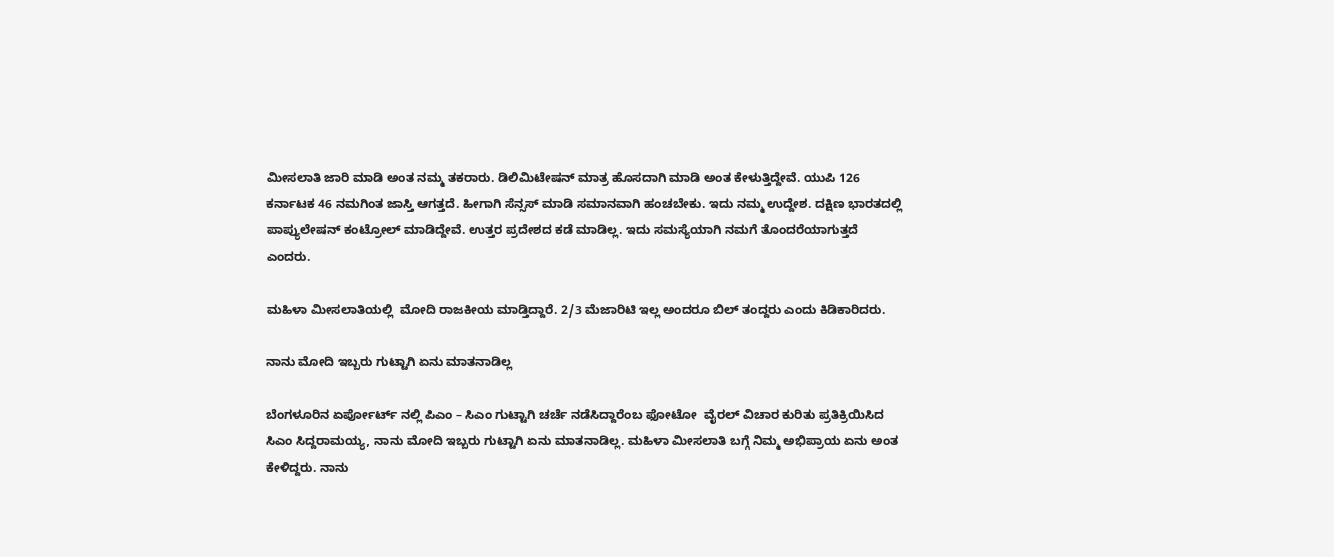ಮೀಸಲಾತಿ ಜಾರಿ ಮಾಡಿ ಅಂತ ನಮ್ಮ ತಕರಾರು. ಡಿಲಿಮಿಟೇಷನ್ ಮಾತ್ರ ಹೊಸದಾಗಿ ಮಾಡಿ ಅಂತ ಕೇಳುತ್ತಿದ್ದೇವೆ. ಯುಪಿ 126 ಕರ್ನಾಟಕ 46 ನಮಗಿಂತ ಜಾಸ್ತಿ ಆಗತ್ತದೆ. ಹೀಗಾಗಿ ಸೆನ್ಸಸ್ ಮಾಡಿ ಸಮಾನವಾಗಿ ಹಂಚಬೇಕು. ಇದು ನಮ್ಮ ಉದ್ದೇಶ. ದಕ್ಷಿಣ ಭಾರತದಲ್ಲಿ ಪಾಪ್ಯುಲೇಷನ್ ಕಂಟ್ರೋಲ್ ಮಾಡಿದ್ದೇವೆ. ಉತ್ತರ ಪ್ರದೇಶದ ಕಡೆ ಮಾಡಿಲ್ಲ. ಇದು ಸಮಸ್ಯೆಯಾಗಿ ನಮಗೆ ತೊಂದರೆಯಾಗುತ್ತದೆ ಎಂದರು.

ಮಹಿಳಾ ಮೀಸಲಾತಿಯಲ್ಲಿ  ಮೋದಿ ರಾಜಕೀಯ ಮಾಡ್ತಿದ್ದಾರೆ. 2/3 ಮೆಜಾರಿಟಿ ಇಲ್ಲ ಅಂದರೂ ಬಿಲ್ ತಂದ್ದರು ಎಂದು ಕಿಡಿಕಾರಿದರು.

ನಾನು ಮೋದಿ ಇಬ್ಬರು ಗುಟ್ಟಾಗಿ ಏನು ಮಾತನಾಡಿಲ್ಲ

ಬೆಂಗಳೂರಿನ ಏರ್ಪೋರ್ಟ್ ನಲ್ಲಿ ಪಿಎಂ – ಸಿಎಂ ಗುಟ್ಟಾಗಿ ಚರ್ಚೆ ನಡೆಸಿದ್ದಾರೆಂಬ ಫೋಟೋ  ವೈರಲ್ ವಿಚಾರ ಕುರಿತು ಪ್ರತಿಕ್ರಿಯಿಸಿದ ಸಿಎಂ ಸಿದ್ದರಾಮಯ್ಯ, ನಾನು ಮೋದಿ ಇಬ್ಬರು ಗುಟ್ಟಾಗಿ ಏನು ಮಾತನಾಡಿಲ್ಲ. ಮಹಿಳಾ ಮೀಸಲಾತಿ ಬಗ್ಗೆ ನಿಮ್ಮ ಅಭಿಪ್ರಾಯ ಏನು ಅಂತ ಕೇಳಿದ್ದರು. ನಾನು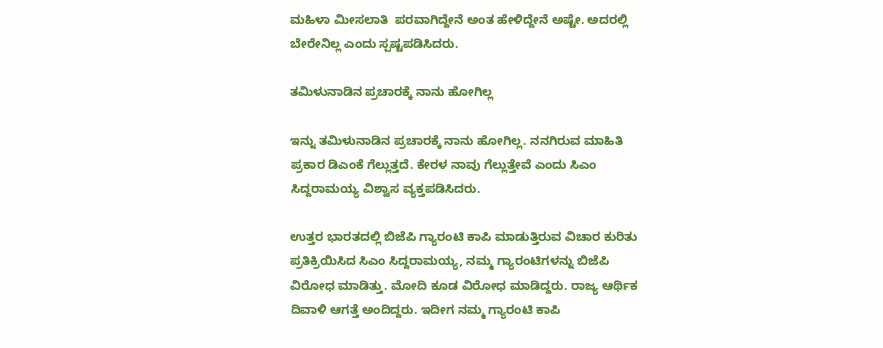ಮಹಿಳಾ ಮೀಸಲಾತಿ  ಪರವಾಗಿದ್ದೇನೆ ಅಂತ ಹೇಳಿದ್ದೇನೆ ಅಷ್ಟೇ. ಅದರಲ್ಲಿ ಬೇರೇನಿಲ್ಲ ಎಂದು ಸ್ಪಷ್ಟಪಡಿಸಿದರು.

ತಮಿಳುನಾಡಿನ ಪ್ರಚಾರಕ್ಕೆ ನಾನು ಹೋಗಿಲ್ಲ

ಇನ್ನು ತಮಿಳುನಾಡಿನ ಪ್ರಚಾರಕ್ಕೆ ನಾನು ಹೋಗಿಲ್ಲ. ನನಗಿರುವ ಮಾಹಿತಿ ಪ್ರಕಾರ ಡಿಎಂಕೆ ಗೆಲ್ಲುತ್ತದೆ. ಕೇರಳ ನಾವು ಗೆಲ್ಲುತ್ತೇವೆ ಎಂದು ಸಿಎಂ ಸಿದ್ದರಾಮಯ್ಯ ವಿಶ್ವಾಸ ವ್ಯಕ್ತಪಡಿಸಿದರು.

ಉತ್ತರ ಭಾರತದಲ್ಲಿ ಬಿಜೆಪಿ ಗ್ಯಾರಂಟಿ ಕಾಪಿ ಮಾಡುತ್ತಿರುವ ವಿಚಾರ ಕುರಿತು ಪ್ರತಿಕ್ರಿಯಿಸಿದ ಸಿಎಂ ಸಿದ್ದರಾಮಯ್ಯ, ನಮ್ಮ ಗ್ಯಾರಂಟಿಗಳನ್ನು ಬಿಜೆಪಿ ವಿರೋಧ ಮಾಡಿತ್ತು. ಮೋದಿ ಕೂಡ ವಿರೋಧ ಮಾಡಿದ್ದರು. ರಾಜ್ಯ ಆರ್ಥಿಕ ದಿವಾಳಿ ಆಗತ್ತೆ ಅಂದಿದ್ದರು. ಇದೀಗ ನಮ್ಮ ಗ್ಯಾರಂಟಿ ಕಾಪಿ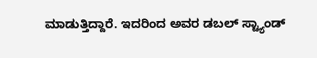ಮಾಡುತ್ತಿದ್ದಾರೆ. ಇದರಿಂದ ಅವರ ಡಬಲ್ ಸ್ಟ್ಯಾಂಡ್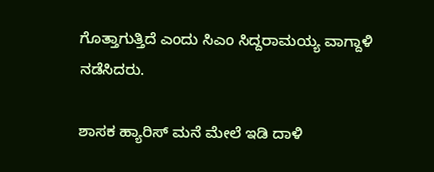ಗೊತ್ತಾಗುತ್ತಿದೆ ಎಂದು ಸಿಎಂ ಸಿದ್ದರಾಮಯ್ಯ ವಾಗ್ದಾಳಿ ನಡೆಸಿದರು.

ಶಾಸಕ ಹ್ಯಾರಿಸ್ ಮನೆ ಮೇಲೆ ಇಡಿ ದಾಳಿ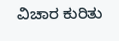ವಿಚಾರ ಕುರಿತು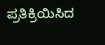ಪ್ರತಿಕ್ರಿಯಿಸಿದ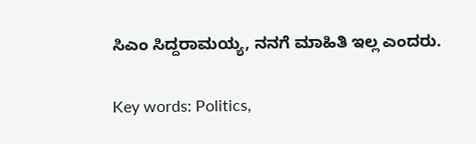ಸಿಎಂ ಸಿದ್ದರಾಮಯ್ಯ, ನನಗೆ ಮಾಹಿತಿ ಇಲ್ಲ ಎಂದರು.

Key words: Politics,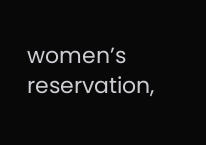women’s reservation,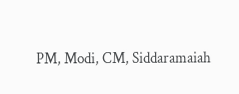PM, Modi, CM, Siddaramaiah